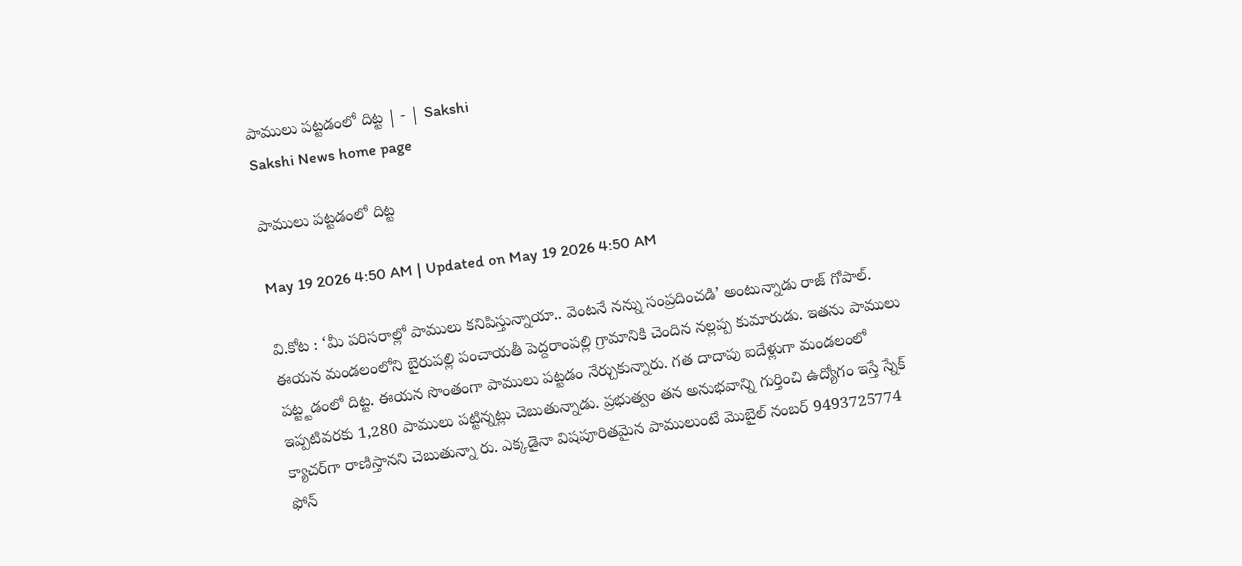పాములు పట్టడంలో దిట్ట | - | Sakshi
Sakshi News home page

పాములు పట్టడంలో దిట్ట

May 19 2026 4:50 AM | Updated on May 19 2026 4:50 AM

వి.కోట : ‘మీ పరిసరాల్లో పాములు కనిపిస్తున్నాయా.. వెంటనే నన్ను సంప్రదించడి’ అంటున్నాడు రాజ్‌ గోపాల్‌. ఈయన మండలంలోని బైరుపల్లి పంచాయతీ పెద్దరాంపల్లి గ్రామానికి చెందిన నల్లప్ప కుమారుడు. ఇతను పాములు పట్ట్టడంలో దిట్ట. ఈయన సొంతంగా పాములు పట్టడం నేర్చుకున్నారు. గత దాదాపు ఐదేళ్లుగా మండలంలో ఇప్పటివరకు 1,280 పాములు పట్టిన్నట్లు చెబుతున్నాడు. ప్రభుత్వం తన అనుభవాన్ని గుర్తించి ఉద్యోగం ఇస్తే స్నేక్‌ క్యాచర్‌గా రాణిస్తానని చెబుతున్నా రు. ఎక్కడైనా విషపూరితమైన పాములుంటే మొబైల్‌ నంబర్‌ 9493725774 ఫోన్‌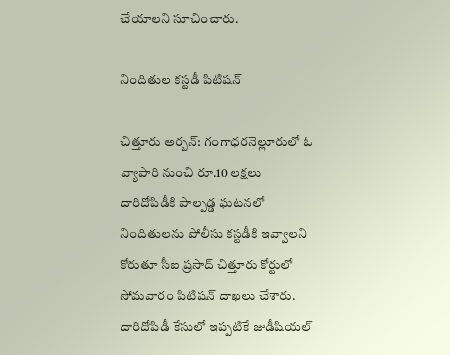చేయాలని సూచించారు.

నిందితుల కస్టడీ పిటిషన్‌

చిత్తూరు అర్బన్‌: గంగాధరనెల్లూరులో ఓ వ్యాపారి నుంచి రూ.10 లక్షలు దారిదోపిడీకి పాల్పడ్డ ఘటనలో నిందితులను పోలీసు కస్టడీకి ఇవ్వాలని కోరుతూ సీఐ ప్రసాద్‌ చిత్తూరు కోర్టులో సోమవారం పిటిషన్‌ దాఖలు చేశారు. దారిదోపిడీ కేసులో ఇప్పటికే జుడీషియల్‌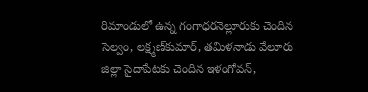రిమాండులో ఉన్న గంగాధరనెల్లూరుకు చెందిన సెల్వం, లక్ష్మణ్‌కుమార్‌, తమిళనాడు వేలూరు జిల్లా సైదాపేటకు చెందిన ఇళంగోవన్‌,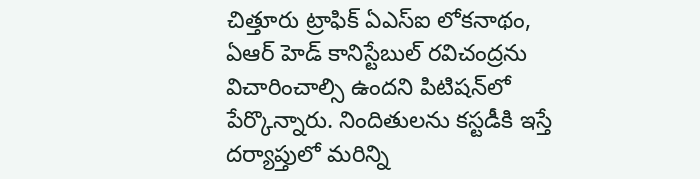చిత్తూరు ట్రాఫిక్‌ ఏఎస్‌ఐ లోకనాథం, ఏఆర్‌ హెడ్‌ కానిస్టేబుల్‌ రవిచంద్రను విచారించాల్సి ఉందని పిటిషన్‌లో పేర్కొన్నారు. నిందితులను కస్టడీకి ఇస్తే దర్యాప్తులో మరిన్ని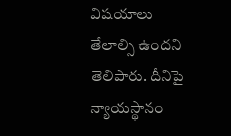విషయాలు తేలాల్సి ఉందని తెలిపారు. దీనిపై న్యాయస్థానం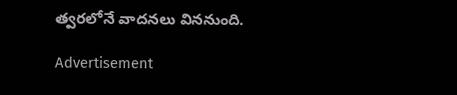త్వరలోనే వాదనలు విననుంది.

Advertisement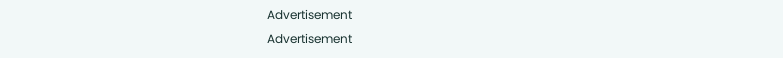Advertisement
Advertisement